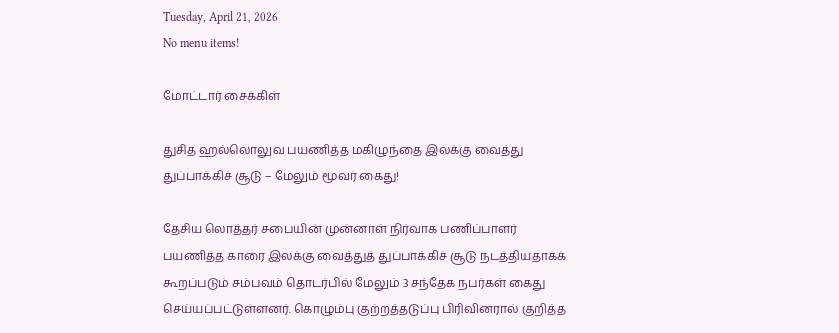Tuesday, April 21, 2026
No menu items!

மோட்டார் சைக்கிள்

துசித ஹல்லொலுவ பயணித்த மகிழுந்தை இலக்கு வைத்து துப்பாக்கிச் சூடு – மேலும் மூவர் கைது!

தேசிய லொத்தர் சபையின் முன்னாள் நிர்வாக பணிப்பாளர் பயணித்த காரை இலக்கு வைத்துத் துப்பாக்கிச் சூடு நடத்தியதாகக் கூறப்படும் சம்பவம் தொடர்பில் மேலும் 3 சந்தேக நபர்கள் கைது செய்யப்பட்டுள்ளனர். கொழும்பு குற்றத்தடுப்பு பிரிவினரால் குறித்த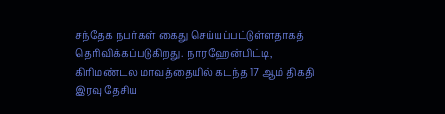சந்தேக நபர்கள் கைது செய்யப்பட்டுள்ளதாகத் தெரிவிக்கப்படுகிறது. நாரஹேன்பிட்டி, கிரிமண்டல மாவத்தையில் கடந்த 17 ஆம் திகதி இரவு தேசிய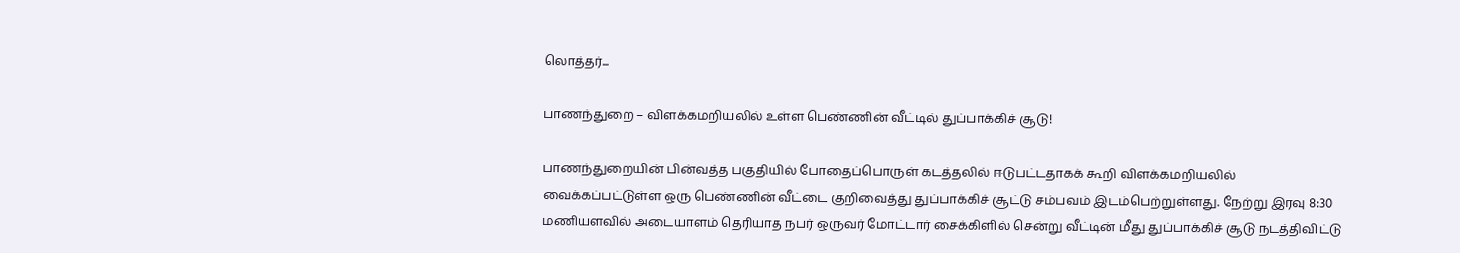லொத்தர்...

பாணந்துறை – விளக்கமறியலில் உள்ள பெண்ணின் வீட்டில் துப்பாக்கிச் சூடு!

பாணந்துறையின் பின்வத்த பகுதியில் போதைப்பொருள் கடத்தலில் ஈடுபட்டதாகக் கூறி விளக்கமறியலில் வைக்கப்பட்டுள்ள ஒரு பெண்ணின் வீட்டை குறிவைத்து துப்பாக்கிச் சூட்டு சம்பவம் இடம்பெற்றுள்ளது. நேற்று இரவு 8:30 மணியளவில் அடையாளம் தெரியாத நபர் ஒருவர் மோட்டார் சைக்கிளில் சென்று வீட்டின் மீது துப்பாக்கிச் சூடு நடத்திவிட்டு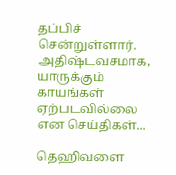தப்பிச் சென்றுள்ளார். அதிஷ்டவசமாக, யாருக்கும் காயங்கள் ஏற்படவில்லை என செய்திகள்...

தெஹிவளை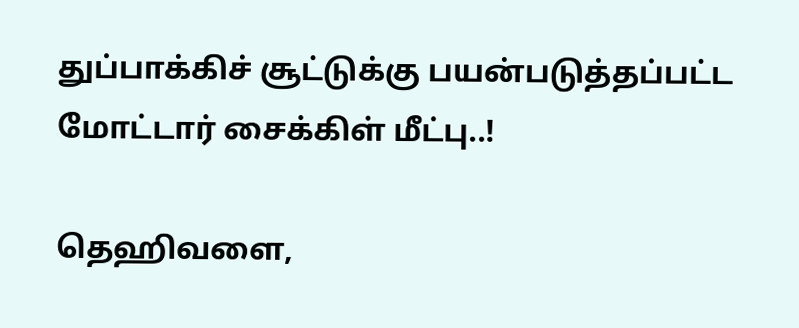துப்பாக்கிச் சூட்டுக்கு பயன்படுத்தப்பட்ட மோட்டார் சைக்கிள் மீட்பு..!

தெஹிவளை,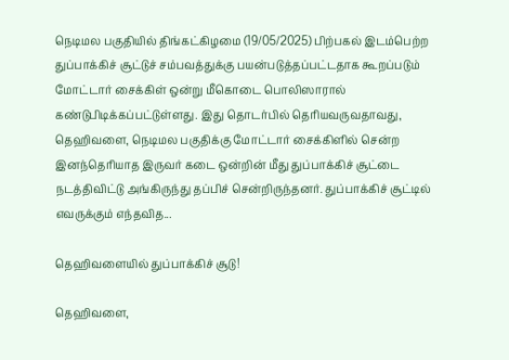நெடிமல பகுதியில் திங்கட்கிழமை (19/05/2025) பிற்பகல் இடம்பெற்ற துப்பாக்கிச் சூட்டுச் சம்பவத்துக்கு பயன்படுத்தப்பட்டதாக கூறப்படும் மோட்டார் சைக்கிள் ஒன்று மீகொடை பொலிஸாரால் கண்டுபிடிக்கப்பட்டுள்ளது. இது தொடர்பில் தெரியவருவதாவது, தெஹிவளை, நெடிமல பகுதிக்கு மோட்டார் சைக்கிளில் சென்ற இனந்தெரியாத இருவர் கடை ஒன்றின் மீது துப்பாக்கிச் சூட்டை நடத்திவிட்டு அங்கிருந்து தப்பிச் சென்றிருந்தனர். துப்பாக்கிச் சூட்டில் எவருக்கும் எந்தவித...

தெஹிவளையில் துப்பாக்கிச் சூடு!

தெஹிவளை,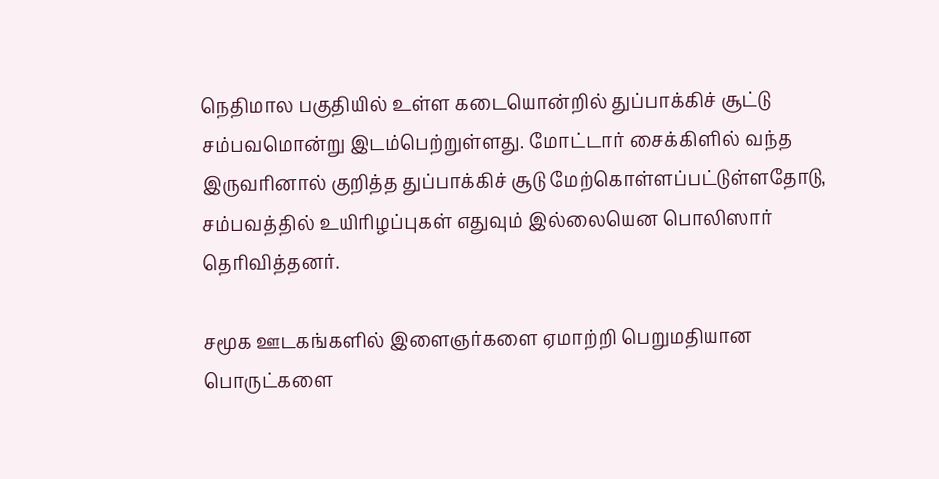நெதிமால பகுதியில் உள்ள கடையொன்றில் துப்பாக்கிச் சூட்டு சம்பவமொன்று இடம்பெற்றுள்ளது. மோட்டார் சைக்கிளில் வந்த இருவரினால் குறித்த துப்பாக்கிச் சூடு மேற்கொள்ளப்பட்டுள்ளதோடு, சம்பவத்தில் உயிரிழப்புகள் எதுவும் இல்லையென பொலிஸார் தெரிவித்தனர்.

சமூக ஊடகங்களில் இளைஞர்களை ஏமாற்றி பெறுமதியான பொருட்களை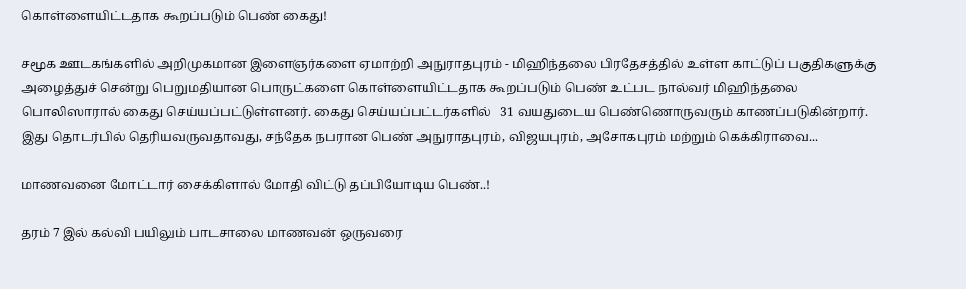கொள்ளையிட்டதாக கூறப்படும் பெண் கைது!

சமூக ஊடகங்களில் அறிமுகமான இளைஞர்களை ஏமாற்றி அநுராதபுரம் - மிஹிந்தலை பிரதேசத்தில் உள்ள காட்டுப் பகுதிகளுக்கு அழைத்துச் சென்று பெறுமதியான பொருட்களை கொள்ளையிட்டதாக கூறப்படும் பெண் உட்பட நால்வர் மிஹிந்தலை பொலிஸாரால் கைது செய்யப்பட்டுள்ளனர். கைது செய்யப்பட்டர்களில்   31 வயதுடைய பெண்ணொருவரும் காணப்படுகின்றார். இது தொடர்பில் தெரியவருவதாவது, சந்தேக நபரான பெண் அநுராதபுரம், விஜயபுரம், அசோகபுரம் மற்றும் கெக்கிராவை...

மாணவனை மோட்டார் சைக்கிளால் மோதி விட்டு தப்பியோடிய பெண்..!

தரம் 7 இல் கல்வி பயிலும் பாடசாலை மாணவன் ஒருவரை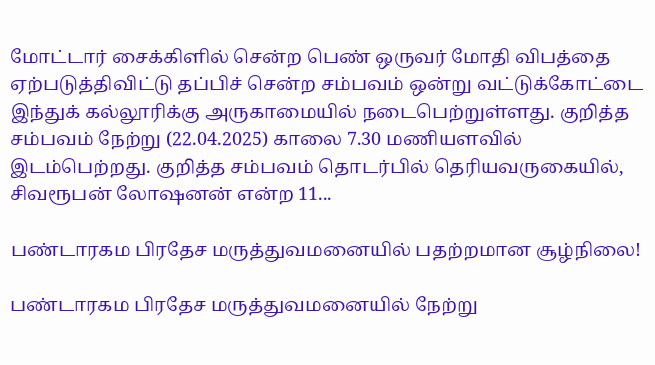மோட்டார் சைக்கிளில் சென்ற பெண் ஒருவர் மோதி விபத்தை ஏற்படுத்திவிட்டு தப்பிச் சென்ற சம்பவம் ஒன்று வட்டுக்கோட்டை இந்துக் கல்லூரிக்கு அருகாமையில் நடைபெற்றுள்ளது. குறித்த சம்பவம் நேற்று (22.04.2025) காலை 7.30 மணியளவில் இடம்பெற்றது. குறித்த சம்பவம் தொடர்பில் தெரியவருகையில், சிவரூபன் லோஷனன் என்ற 11...

பண்டாரகம பிரதேச மருத்துவமனையில் பதற்றமான சூழ்நிலை!

பண்டாரகம பிரதேச மருத்துவமனையில் நேற்று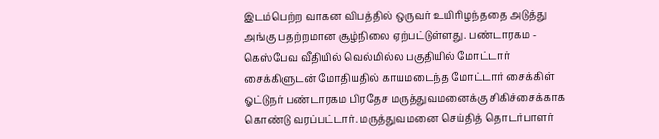இடம்பெற்ற வாகன விபத்தில் ஒருவர் உயிரிழந்ததை அடுத்து அங்கு பதற்றமான சூழ்நிலை ஏற்பட்டுள்ளது. பண்டாரகம - கெஸ்பேவ வீதியில் வெல்மில்ல பகுதியில் மோட்டார் சைக்கிளுடன் மோதியதில் காயமடைந்த மோட்டார் சைக்கிள் ஓட்டுநர் பண்டாரகம பிரதேச மருத்துவமனைக்கு சிகிச்சைக்காக கொண்டு வரப்பட்டார். மருத்துவமனை செய்தித் தொடர்பாளர்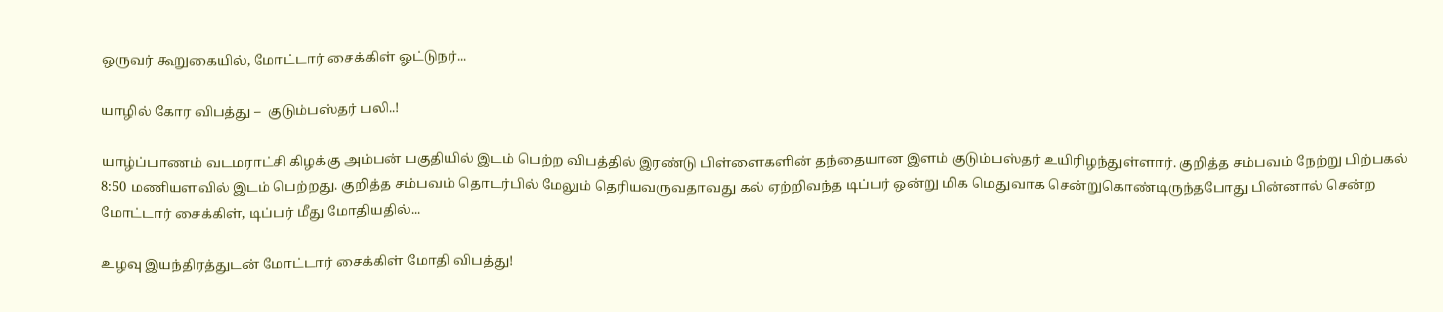ஒருவர் கூறுகையில், மோட்டார் சைக்கிள் ஓட்டுநர்...

யாழில் கோர விபத்து –  குடும்பஸ்தர் பலி..!

யாழ்ப்பாணம் வடமராட்சி கிழக்கு அம்பன் பகுதியில் இடம் பெற்ற விபத்தில் இரண்டு பிள்ளைகளின் தந்தையான இளம் குடும்பஸ்தர் உயிரிழந்துள்ளார். குறித்த சம்பவம் நேற்று பிற்பகல் 8:50 மணியளவில் இடம் பெற்றது. குறித்த சம்பவம் தொடர்பில் மேலும் தெரியவருவதாவது கல் ஏற்றிவந்த டிப்பர் ஒன்று மிக மெதுவாக சென்றுகொண்டிருந்தபோது பின்னால் சென்ற மோட்டார் சைக்கிள், டிப்பர் மீது மோதியதில்...

உழவு இயந்திரத்துடன் மோட்டார் சைக்கிள் மோதி விபத்து!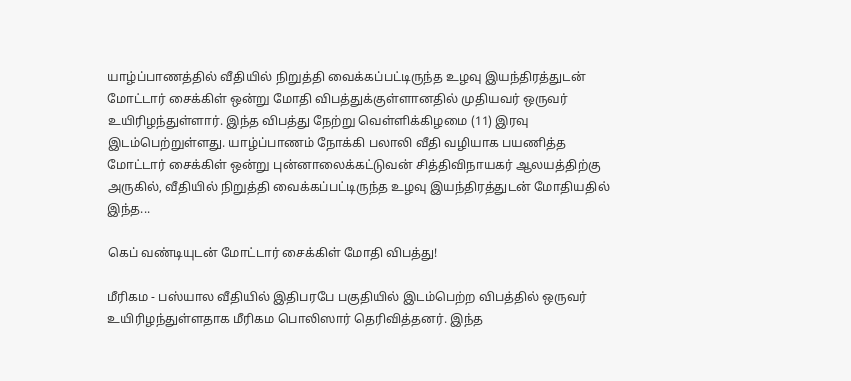யாழ்ப்பாணத்தில் வீதியில் நிறுத்தி வைக்கப்பட்டிருந்த உழவு இயந்திரத்துடன் மோட்டார் சைக்கிள் ஒன்று மோதி விபத்துக்குள்ளானதில் முதியவர் ஒருவர் உயிரிழந்துள்ளார். இந்த விபத்து நேற்று வெள்ளிக்கிழமை (11) இரவு இடம்பெற்றுள்ளது. யாழ்ப்பாணம் நோக்கி பலாலி வீதி வழியாக பயணித்த மோட்டார் சைக்கிள் ஒன்று புன்னாலைக்கட்டுவன் சித்திவிநாயகர் ஆலயத்திற்கு அருகில், வீதியில் நிறுத்தி வைக்கப்பட்டிருந்த உழவு இயந்திரத்துடன் மோதியதில் இந்த...

கெப் வண்டியுடன் மோட்டார் சைக்கிள் மோதி விபத்து!

மீரிகம - பஸ்யால வீதியில் இதிபரபே பகுதியில் இடம்பெற்ற விபத்தில் ஒருவர் உயிரிழந்துள்ளதாக மீரிகம பொலிஸார் தெரிவித்தனர். இந்த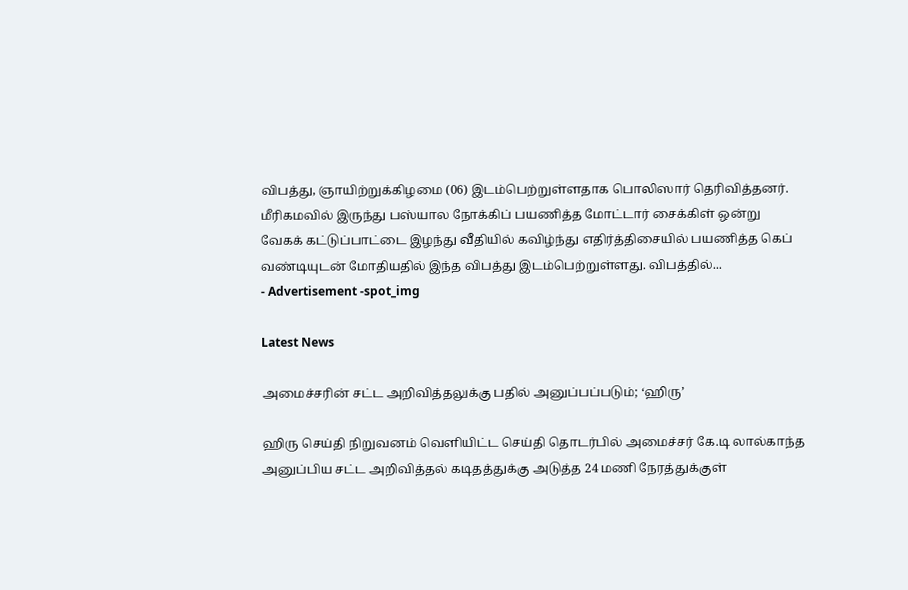விபத்து, ஞாயிற்றுக்கிழமை (06) இடம்பெற்றுள்ளதாக பொலிஸார் தெரிவித்தனர். மீரிகமவில் இருந்து பஸ்யால நோக்கிப் பயணித்த மோட்டார் சைக்கிள் ஒன்று வேகக் கட்டுப்பாட்டை இழந்து வீதியில் கவிழ்ந்து எதிர்த்திசையில் பயணித்த கெப் வண்டியுடன் மோதியதில் இந்த விபத்து இடம்பெற்றுள்ளது. விபத்தில்...
- Advertisement -spot_img

Latest News

அமைச்சரின் சட்ட அறிவித்தலுக்கு பதில் அனுப்பப்படும்; ‘ஹிரு’

ஹிரு செய்தி நிறுவனம் வெளியிட்ட செய்தி தொடர்பில் அமைச்சர் கே.டி லால்காந்த அனுப்பிய சட்ட அறிவித்தல் கடிதத்துக்கு அடுத்த 24 மணி நேரத்துக்குள்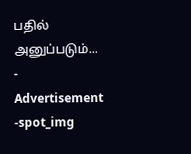பதில் அனுப்படும்...
- Advertisement -spot_img